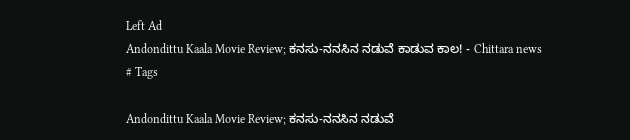Left Ad
Andondittu Kaala Movie Review; ಕನಸು-ನನಸಿನ ನಡುವೆ ಕಾಡುವ ಕಾಲ! - Chittara news
# Tags

Andondittu Kaala Movie Review; ಕನಸು-ನನಸಿನ ನಡುವೆ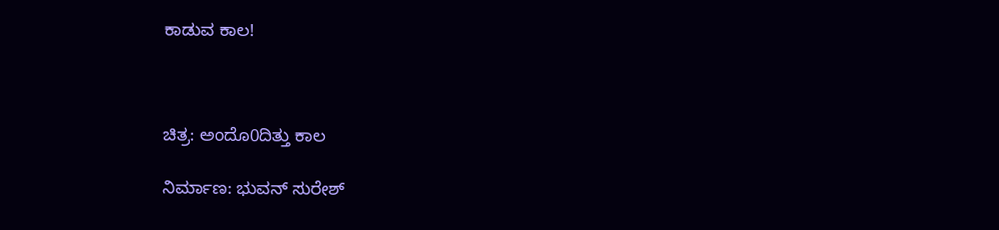ಕಾಡುವ ಕಾಲ!



ಚಿತ್ರ: ಅಂದೊ0ದಿತ್ತು ಕಾಲ

ನಿರ್ಮಾಣ: ಭುವನ್ ಸುರೇಶ್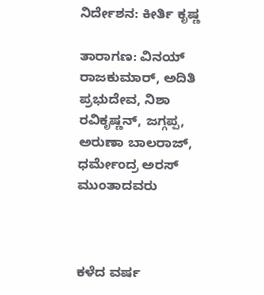ನಿರ್ದೇಶನ: ಕೀರ್ತಿ ಕೃಷ್ಣ

ತಾರಾಗಣ: ವಿನಯ್ ರಾಜಕುಮಾರ್, ಅದಿತಿ ಪ್ರಭುದೇವ, ನಿಶಾ ರವಿಕೃಷ್ಣನ್, ಜಗ್ಗಪ್ಪ, ಅರುಣಾ ಬಾಲರಾಜ್‍, ಧರ್ಮೇಂದ್ರ ಅರಸ್‍ ಮುಂತಾದವರು



ಕಳೆದ ವರ್ಷ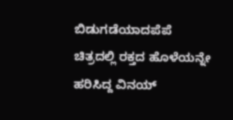ಬಿಡುಗಡೆಯಾದಪೆಪೆ ಚಿತ್ರದಲ್ಲಿ ರಕ್ತದ ಹೊಳೆಯನ್ನೇ ಹರಿಸಿದ್ದ ವಿನಯ್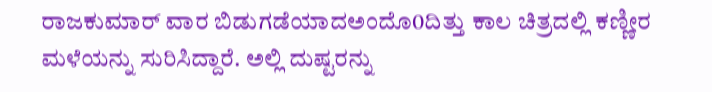ರಾಜಕುಮಾರ್ ವಾರ ಬಿಡುಗಡೆಯಾದಅಂದೊ0ದಿತ್ತು ಕಾಲ ಚಿತ್ರದಲ್ಲಿ ಕಣ್ಣೀರ ಮಳೆಯನ್ನು ಸುರಿಸಿದ್ದಾರೆ. ಅಲ್ಲಿ ದುಷ್ಟರನ್ನು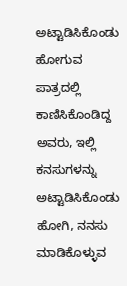ಅಟ್ಟಾಡಿಸಿಕೊಂಡು ಹೋಗುವ ಪಾತ್ರದಲ್ಲಿ ಕಾಣಿಸಿಕೊಂಡಿದ್ದ ಅವರು, ಇಲ್ಲಿ ಕನಸುಗಳನ್ನು ಅಟ್ಟಾಡಿಸಿಕೊಂಡು ಹೋಗಿ, ನನಸು ಮಾಡಿಕೊಳ್ಳುವ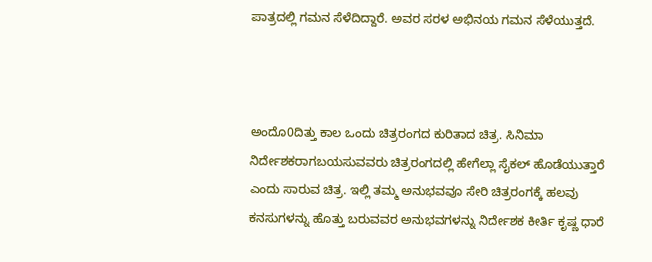ಪಾತ್ರದಲ್ಲಿ ಗಮನ ಸೆಳೆದಿದ್ದಾರೆ. ಅವರ ಸರಳ ಅಭಿನಯ ಗಮನ ಸೆಳೆಯುತ್ತದೆ.



ಅಂದೊ0ದಿತ್ತು ಕಾಲ ಒಂದು ಚಿತ್ರರಂಗದ ಕುರಿತಾದ ಚಿತ್ರ. ಸಿನಿಮಾ ನಿರ್ದೇಶಕರಾಗಬಯಸುವವರು ಚಿತ್ರರಂಗದಲ್ಲಿ ಹೇಗೆಲ್ಲಾ ಸೈಕಲ್ ಹೊಡೆಯುತ್ತಾರೆ ಎಂದು ಸಾರುವ ಚಿತ್ರ. ಇಲ್ಲಿ ತಮ್ಮ ಅನುಭವವೂ ಸೇರಿ ಚಿತ್ರರಂಗಕ್ಕೆ ಹಲವು ಕನಸುಗಳನ್ನು ಹೊತ್ತು ಬರುವವರ ಅನುಭವಗಳನ್ನು ನಿರ್ದೇಶಕ ಕೀರ್ತಿ ಕೃಷ್ಣ ಧಾರೆ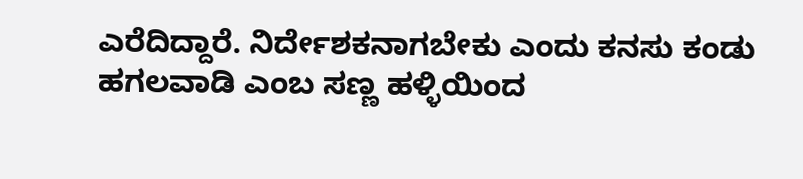ಎರೆದಿದ್ದಾರೆ. ನಿರ್ದೇಶಕನಾಗಬೇಕು ಎಂದು ಕನಸು ಕಂಡು ಹಗಲವಾಡಿ ಎಂಬ ಸಣ್ಣ ಹಳ್ಳಿಯಿಂದ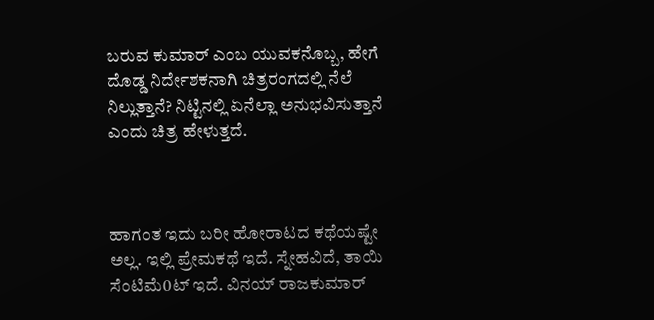ಬರುವ ಕುಮಾರ್ ಎಂಬ ಯುವಕನೊಬ್ಬ, ಹೇಗೆ ದೊಡ್ಡ ನಿರ್ದೇಶಕನಾಗಿ ಚಿತ್ರರಂಗದಲ್ಲಿ ನೆಲೆ ನಿಲ್ಲುತ್ತಾನೆ? ನಿಟ್ಟಿನಲ್ಲಿ ಏನೆಲ್ಲಾ ಅನುಭವಿಸುತ್ತಾನೆ ಎಂದು ಚಿತ್ರ ಹೇಳುತ್ತದೆ.



ಹಾಗಂತ ಇದು ಬರೀ ಹೋರಾಟದ ಕಥೆಯಷ್ಟೇ ಅಲ್ಲ. ಇಲ್ಲಿ ಪ್ರೇಮಕಥೆ ಇದೆ. ಸ್ನೇಹವಿದೆ, ತಾಯಿ ಸೆಂಟಿಮೆ0ಟ್ ಇದೆ. ವಿನಯ್ ರಾಜಕುಮಾರ್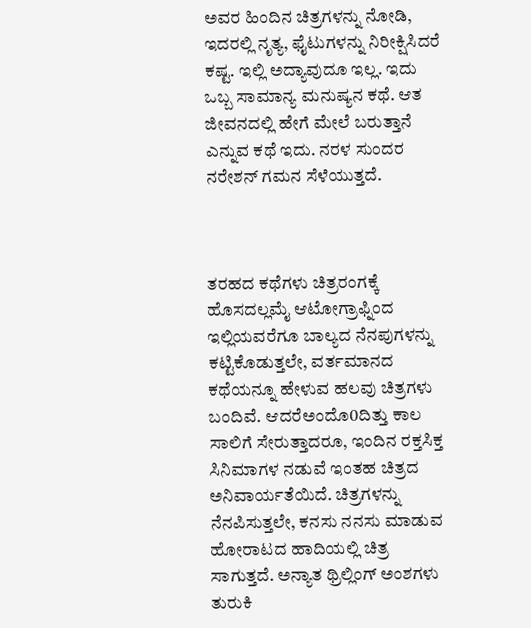ಅವರ ಹಿಂದಿನ ಚಿತ್ರಗಳನ್ನು ನೋಡಿ, ಇದರಲ್ಲಿ ನೃತ್ಯ, ಫೈಟುಗಳನ್ನು ನಿರೀಕ್ಷಿಸಿದರೆ ಕಷ್ಟ. ಇಲ್ಲಿ ಅದ್ಯಾವುದೂ ಇಲ್ಲ. ಇದು ಒಬ್ಬ ಸಾಮಾನ್ಯ ಮನುಷ್ಯನ ಕಥೆ. ಆತ ಜೀವನದಲ್ಲಿ ಹೇಗೆ ಮೇಲೆ ಬರುತ್ತಾನೆ ಎನ್ನುವ ಕಥೆ ಇದು. ನರಳ ಸುಂದರ ನರೇಶನ್ ಗಮನ ಸೆಳೆಯುತ್ತದೆ.



ತರಹದ ಕಥೆಗಳು ಚಿತ್ರರಂಗಕ್ಕೆ ಹೊಸದಲ್ಲಮೈ ಆಟೋಗ್ರಾಫ್ನಿಂದ ಇಲ್ಲಿಯವರೆಗೂ ಬಾಲ್ಯದ ನೆನಪುಗಳನ್ನು ಕಟ್ಟಿಕೊಡುತ್ತಲೇ, ವರ್ತಮಾನದ ಕಥೆಯನ್ನೂ ಹೇಳುವ ಹಲವು ಚಿತ್ರಗಳು ಬಂದಿವೆ. ಆದರೆಅಂದೊ0ದಿತ್ತು ಕಾಲ ಸಾಲಿಗೆ ಸೇರುತ್ತಾದರೂ, ಇಂದಿನ ರಕ್ತಸಿಕ್ತ ಸಿನಿಮಾಗಳ ನಡುವೆ ಇಂತಹ ಚಿತ್ರದ ಅನಿವಾರ್ಯತೆಯಿದೆ. ಚಿತ್ರಗಳನ್ನು ನೆನಪಿಸುತ್ತಲೇ, ಕನಸು ನನಸು ಮಾಡುವ ಹೋರಾಟದ ಹಾದಿಯಲ್ಲಿ ಚಿತ್ರ ಸಾಗುತ್ತದೆ. ಅನ್ಯಾತ ಥ್ರಿಲ್ಲಿಂಗ್ ಅಂಶಗಳು ತುರುಕಿ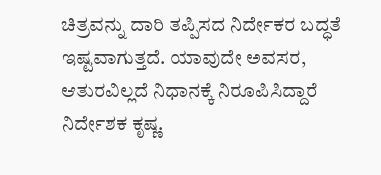ಚಿತ್ರವನ್ನು ದಾರಿ ತಪ್ಪಿಸದ ನಿರ್ದೇಕರ ಬದ್ಧತೆ ಇಷ್ಟವಾಗುತ್ತದೆ. ಯಾವುದೇ ಅವಸರ, ಆತುರವಿಲ್ಲದೆ ನಿಧಾನಕ್ಕೆ ನಿರೂಪಿಸಿದ್ದಾರೆ ನಿರ್ದೇಶಕ ಕೃಷ್ಣ.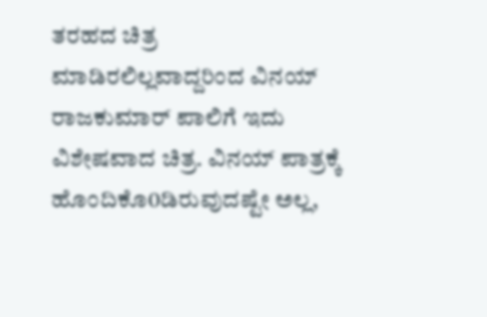ತರಹದ ಚಿತ್ರ ಮಾಡಿರಲಿಲ್ಲವಾದ್ದರಿಂದ ವಿನಯ್ ರಾಜಕುಮಾರ್ ಪಾಲಿಗೆ ಇದು ವಿಶೇಷವಾದ ಚಿತ್ರ. ವಿನಯ್ ಪಾತ್ರಕ್ಕೆ ಹೊಂದಿಕೊ0ಡಿರುವುದಷ್ಟೇ ಅಲ್ಲ,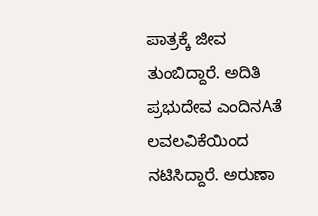ಪಾತ್ರಕ್ಕೆ ಜೀವ ತುಂಬಿದ್ದಾರೆ. ಅದಿತಿ ಪ್ರಭುದೇವ ಎಂದಿನAತೆ ಲವಲವಿಕೆಯಿಂದ ನಟಿಸಿದ್ದಾರೆ. ಅರುಣಾ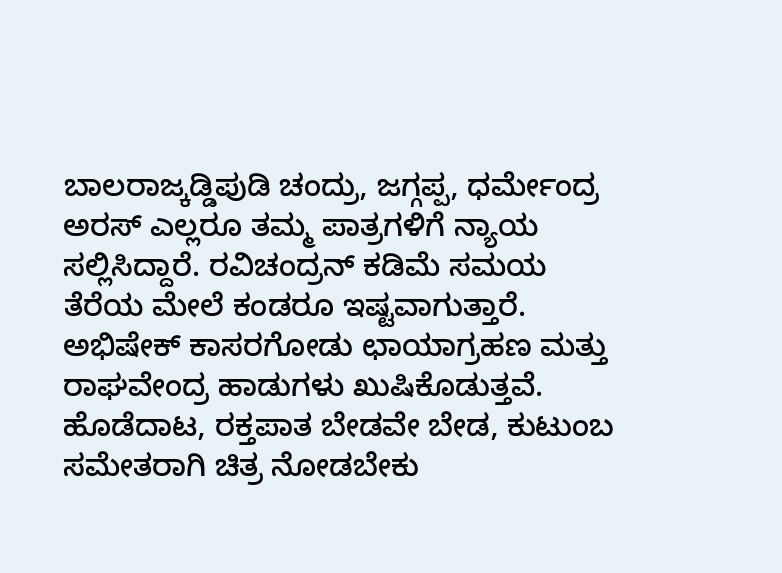ಬಾಲರಾಜ್ಕಡ್ಡಿಪುಡಿ ಚಂದ್ರು, ಜಗ್ಗಪ್ಪ, ಧರ್ಮೇಂದ್ರ ಅರಸ್ ಎಲ್ಲರೂ ತಮ್ಮ ಪಾತ್ರಗಳಿಗೆ ನ್ಯಾಯ ಸಲ್ಲಿಸಿದ್ದಾರೆ. ರವಿಚಂದ್ರನ್ ಕಡಿಮೆ ಸಮಯ ತೆರೆಯ ಮೇಲೆ ಕಂಡರೂ ಇಷ್ಟವಾಗುತ್ತಾರೆ. ಅಭಿಷೇಕ್ ಕಾಸರಗೋಡು ಛಾಯಾಗ್ರಹಣ ಮತ್ತು ರಾಘವೇಂದ್ರ ಹಾಡುಗಳು ಖುಷಿಕೊಡುತ್ತವೆ. ಹೊಡೆದಾಟ, ರಕ್ತಪಾತ ಬೇಡವೇ ಬೇಡ, ಕುಟುಂಬ ಸಮೇತರಾಗಿ ಚಿತ್ರ ನೋಡಬೇಕು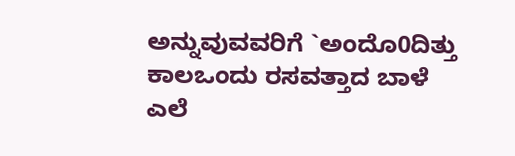ಅನ್ನುವುವವರಿಗೆ `ಅಂದೊ0ದಿತ್ತು ಕಾಲಒಂದು ರಸವತ್ತಾದ ಬಾಳೆ ಎಲೆ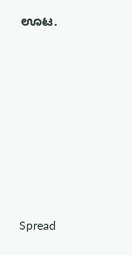ಊಟ.









Spread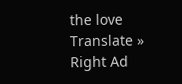the love
Translate »
Right Ad